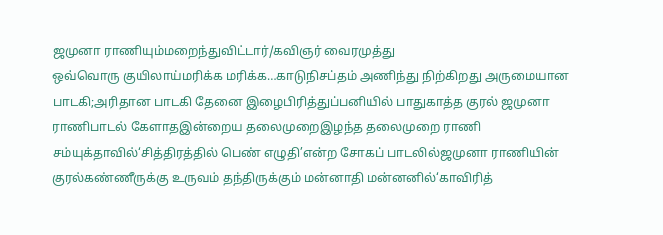ஜமுனா ராணியும்மறைந்துவிட்டார்/கவிஞர் வைரமுத்து
ஒவ்வொரு குயிலாய்மரிக்க மரிக்க…காடுநிசப்தம் அணிந்து நிற்கிறது அருமையான பாடகி;அரிதான பாடகி தேனை இழைபிரித்துப்பனியில் பாதுகாத்த குரல் ஜமுனா ராணிபாடல் கேளாதஇன்றைய தலைமுறைஇழந்த தலைமுறை ராணி சம்யுக்தாவில்‘சித்திரத்தில் பெண் எழுதி’என்ற சோகப் பாடலில்ஜமுனா ராணியின் குரல்கண்ணீருக்கு உருவம் தந்திருக்கும் மன்னாதி மன்னனில்‘காவிரித்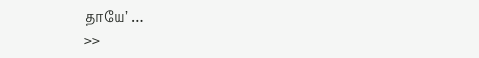தாயே’ …
>>